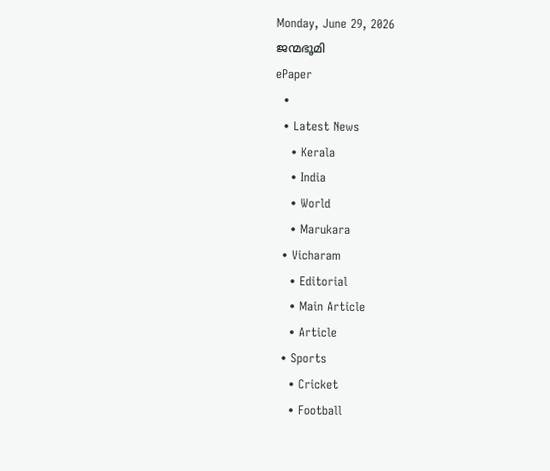Monday, June 29, 2026
ജന്മഭൂമി
ePaper
  •
  • Latest News
    • Kerala
    • India
    • World
    • Marukara
  • Vicharam
    • Editorial
    • Main Article
    • Article
  • Sports
    • Cricket
    • Football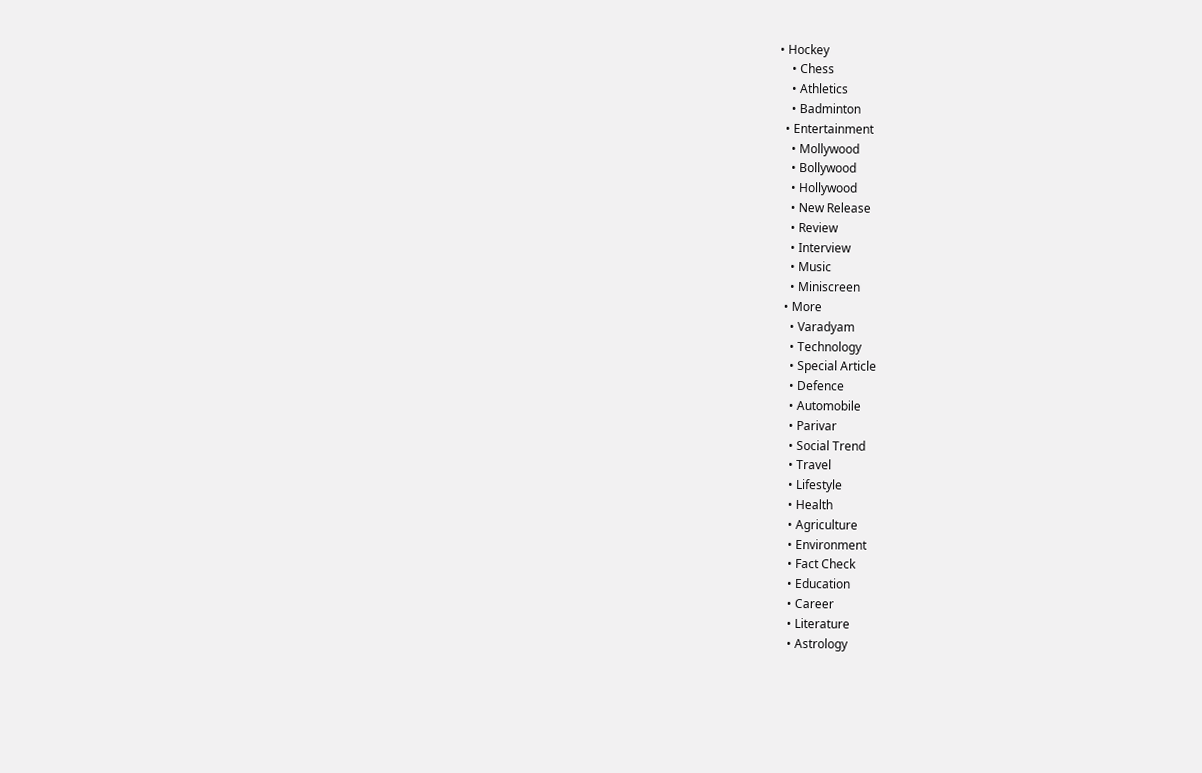• Hockey
    • Chess
    • Athletics
    • Badminton
  • Entertainment
    • Mollywood
    • Bollywood
    • Hollywood
    • New Release
    • Review
    • Interview
    • Music
    • Miniscreen
  • More
    • Varadyam
    • Technology
    • Special Article
    • Defence
    • Automobile
    • Parivar
    • Social Trend
    • Travel
    • Lifestyle
    • Health
    • Agriculture
    • Environment
    • Fact Check
    • Education
    • Career
    • Literature
    • Astrology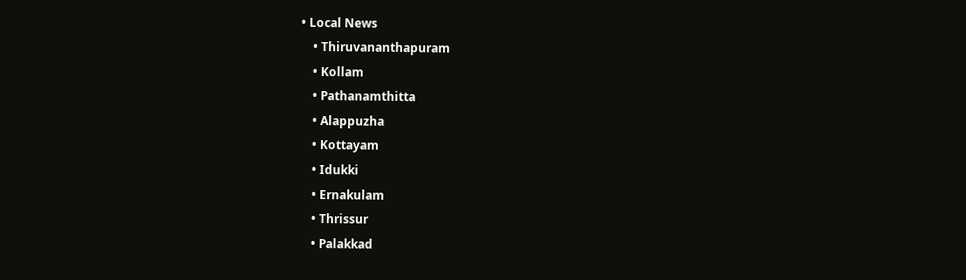• Local News
    • Thiruvananthapuram
    • Kollam
    • Pathanamthitta
    • Alappuzha
    • Kottayam
    • Idukki
    • Ernakulam
    • Thrissur
    • Palakkad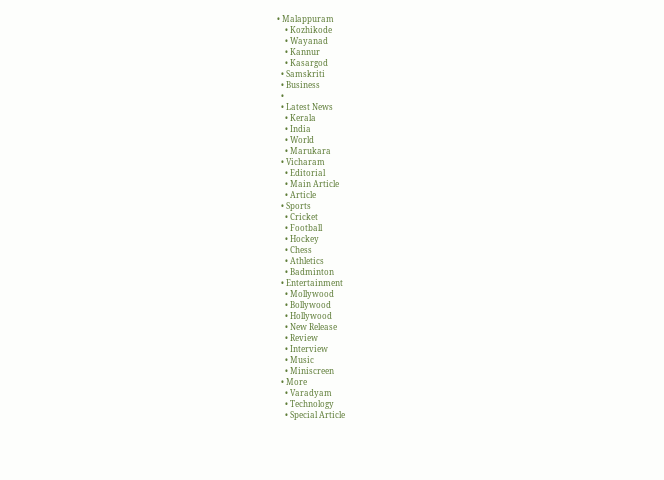• Malappuram
    • Kozhikode
    • Wayanad
    • Kannur
    • Kasargod
  • Samskriti
  • Business
  •
  • Latest News
    • Kerala
    • India
    • World
    • Marukara
  • Vicharam
    • Editorial
    • Main Article
    • Article
  • Sports
    • Cricket
    • Football
    • Hockey
    • Chess
    • Athletics
    • Badminton
  • Entertainment
    • Mollywood
    • Bollywood
    • Hollywood
    • New Release
    • Review
    • Interview
    • Music
    • Miniscreen
  • More
    • Varadyam
    • Technology
    • Special Article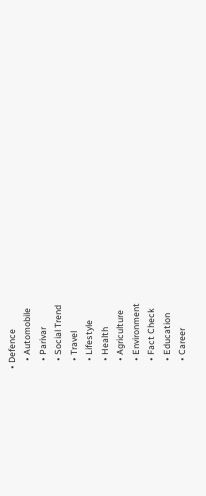• Defence
    • Automobile
    • Parivar
    • Social Trend
    • Travel
    • Lifestyle
    • Health
    • Agriculture
    • Environment
    • Fact Check
    • Education
    • Career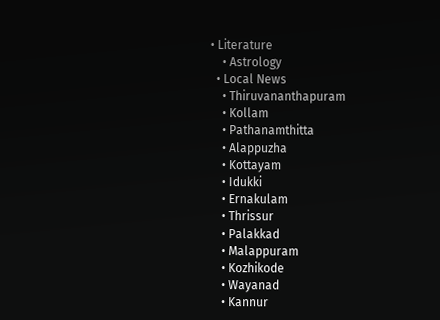• Literature
    • Astrology
  • Local News
    • Thiruvananthapuram
    • Kollam
    • Pathanamthitta
    • Alappuzha
    • Kottayam
    • Idukki
    • Ernakulam
    • Thrissur
    • Palakkad
    • Malappuram
    • Kozhikode
    • Wayanad
    • Kannur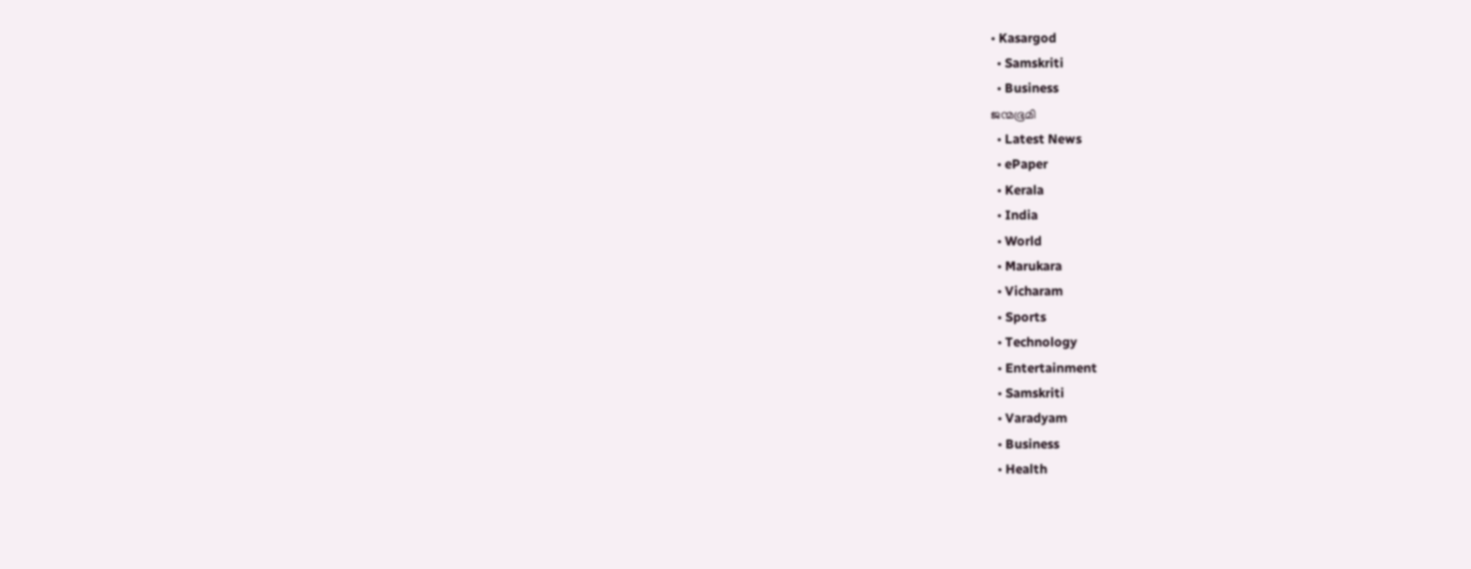• Kasargod
  • Samskriti
  • Business
ജന്മഭൂമി
  • Latest News
  • ePaper
  • Kerala
  • India
  • World
  • Marukara
  • Vicharam
  • Sports
  • Technology
  • Entertainment
  • Samskriti
  • Varadyam
  • Business
  • Health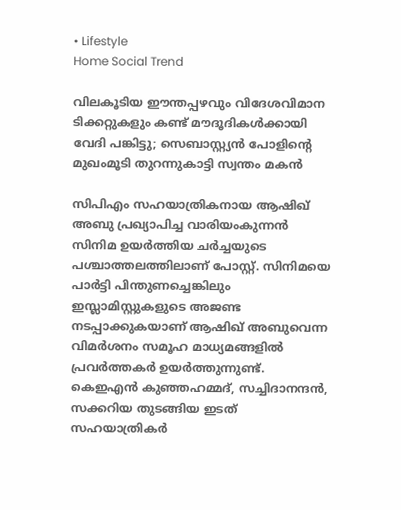• Lifestyle
Home Social Trend

വിലകൂടിയ ഈന്തപ്പഴവും വിദേശവിമാന ടിക്കറ്റുകളും കണ്ട് മൗദൂദികള്‍ക്കായി വേദി പങ്കിട്ടു; സെബാസ്റ്റ്യന്‍ പോളിന്റെ മുഖംമൂടി തുറന്നുകാട്ടി സ്വന്തം മകന്‍

സിപിഎം സഹയാത്രികനായ ആഷിഖ് അബു പ്രഖ്യാപിച്ച വാരിയംകുന്നന്‍ സിനിമ ഉയര്‍ത്തിയ ചര്‍ച്ചയുടെ പശ്ചാത്തലത്തിലാണ് പോസ്റ്റ്. സിനിമയെ പാര്‍ട്ടി പിന്തുണച്ചെങ്കിലും ഇസ്ലാമിസ്റ്റുകളുടെ അജണ്ട നടപ്പാക്കുകയാണ് ആഷിഖ് അബുവെന്ന വിമര്‍ശനം സമൂഹ മാധ്യമങ്ങളില്‍ പ്രവര്‍ത്തകര്‍ ഉയര്‍ത്തുന്നുണ്ട്. കെഇഎന്‍ കുഞ്ഞഹമ്മദ്, സച്ചിദാനന്ദന്‍, സക്കറിയ തുടങ്ങിയ ഇടത് സഹയാത്രികര്‍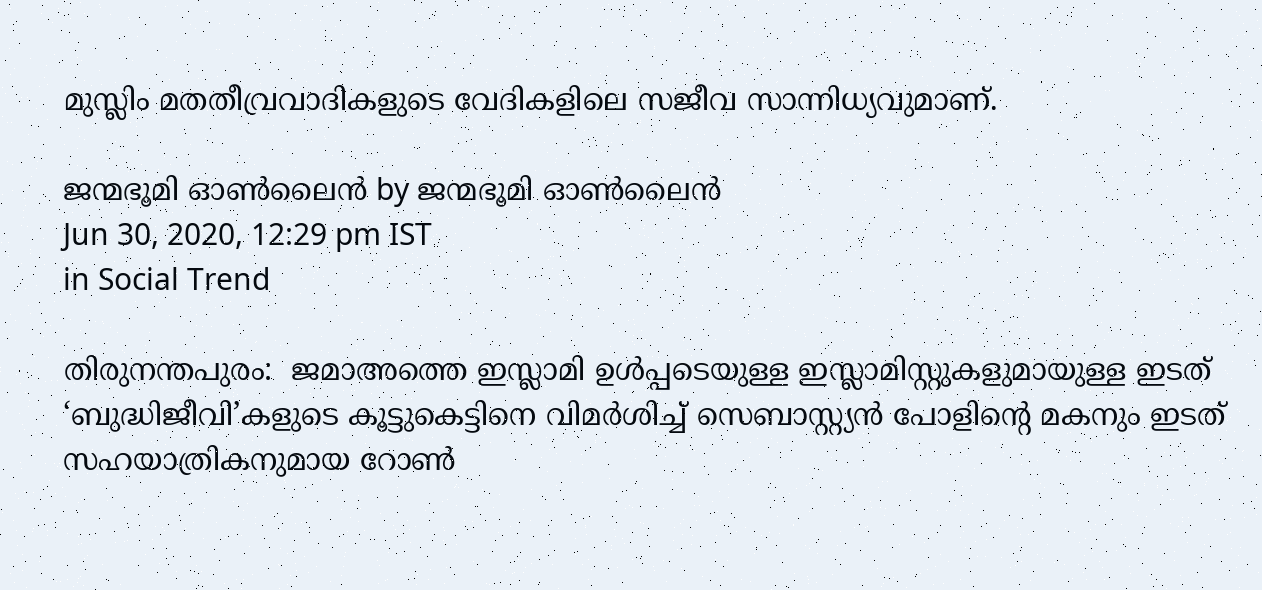മുസ്ലിം മതതീവ്രവാദികളുടെ വേദികളിലെ സജീവ സാന്നിധ്യവുമാണ്.

ജന്മഭൂമി ഓണ്‍ലൈന്‍ by ജന്മഭൂമി ഓണ്‍ലൈന്‍
Jun 30, 2020, 12:29 pm IST
in Social Trend

തിരുനന്തപുരം:  ജമാഅത്തെ ഇസ്ലാമി ഉള്‍പ്പടെയുള്ള ഇസ്ലാമിസ്റ്റുകളുമായുള്ള ഇടത് ‘ബുദ്ധിജീവി’കളുടെ കൂട്ടുകെട്ടിനെ വിമര്‍ശിച്ച് സെബാസ്റ്റ്യന്‍ പോളിന്റെ മകനും ഇടത് സഹയാത്രികനുമായ റോണ്‍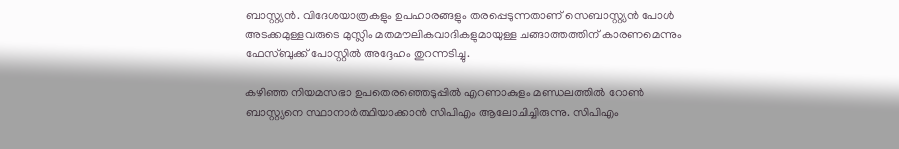ബാസ്റ്റ്യന്‍. വിദേശയാത്രകളും ഉപഹാരങ്ങളും തരപ്പെടുന്നതാണ് സെബാസ്റ്റ്യന്‍ പോള്‍ അടക്കമുള്ളവരുടെ മുസ്ലിം മതമൗലികവാദികളുമായുള്ള ചങ്ങാത്തത്തിന് കാരണമെന്നും ഫേസ്ബുക്ക് പോസ്റ്റില്‍ അദ്ദേഹം തുറന്നടിച്ചു.

കഴിഞ്ഞ നിയമസഭാ ഉപതെരഞ്ഞെടുപ്പില്‍ എറണാകുളം മണ്ഡലത്തില്‍ റോണ്‍ ബാസ്റ്റ്യനെ സ്ഥാനാര്‍ത്ഥിയാക്കാന്‍ സിപിഎം ആലോചിച്ചിരുന്നു. സിപിഎം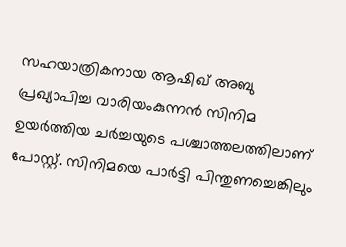സഹയാത്രികനായ ആഷിഖ് അബു പ്രഖ്യാപിച്ച വാരിയംകുന്നന്‍ സിനിമ ഉയര്‍ത്തിയ ചര്‍ച്ചയുടെ പശ്ചാത്തലത്തിലാണ് പോസ്റ്റ്. സിനിമയെ പാര്‍ട്ടി പിന്തുണച്ചെങ്കിലും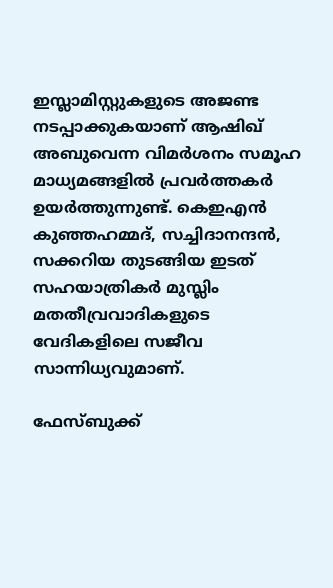ഇസ്ലാമിസ്റ്റുകളുടെ അജണ്ട നടപ്പാക്കുകയാണ് ആഷിഖ് അബുവെന്ന വിമര്‍ശനം സമൂഹ മാധ്യമങ്ങളില്‍ പ്രവര്‍ത്തകര്‍ ഉയര്‍ത്തുന്നുണ്ട്. കെഇഎന്‍ കുഞ്ഞഹമ്മദ്, സച്ചിദാനന്ദന്‍, സക്കറിയ തുടങ്ങിയ ഇടത് സഹയാത്രികര്‍ മുസ്ലിം മതതീവ്രവാദികളുടെ വേദികളിലെ സജീവ സാന്നിധ്യവുമാണ്.

ഫേസ്ബുക്ക്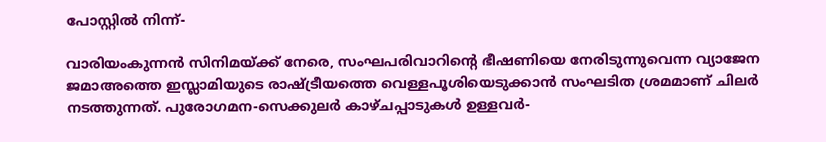പോസ്റ്റില്‍ നിന്ന്-

വാരിയംകുന്നന്‍ സിനിമയ്‌ക്ക് നേരെ, സംഘപരിവാറിന്റെ ഭീഷണിയെ നേരിടുന്നുവെന്ന വ്യാജേന ജമാഅത്തെ ഇസ്ലാമിയുടെ രാഷ്‌ട്രീയത്തെ വെള്ളപൂശിയെടുക്കാന്‍ സംഘടിത ശ്രമമാണ് ചിലര്‍ നടത്തുന്നത്. പുരോഗമന-സെക്കുലര്‍ കാഴ്ചപ്പാടുകള്‍ ഉള്ളവര്‍-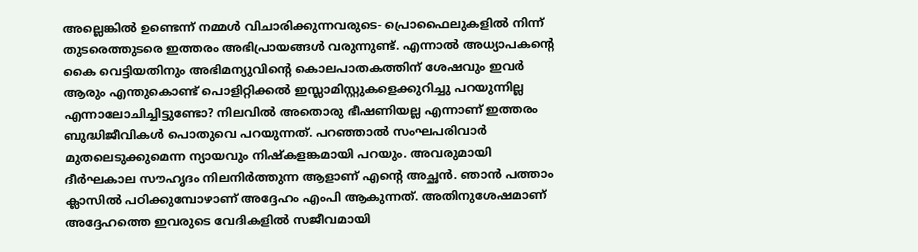അല്ലെങ്കില്‍ ഉണ്ടെന്ന് നമ്മള്‍ വിചാരിക്കുന്നവരുടെ- പ്രൊഫൈലുകളില്‍ നിന്ന് തുടരെത്തുടരെ ഇത്തരം അഭിപ്രായങ്ങള്‍ വരുന്നുണ്ട്. എന്നാല്‍ അധ്യാപകന്റെ കൈ വെട്ടിയതിനും അഭിമന്യുവിന്റെ കൊലപാതകത്തിന് ശേഷവും ഇവര്‍ ആരും എന്തുകൊണ്ട് പൊളിറ്റിക്കല്‍ ഇസ്ലാമിസ്റ്റുകളെക്കുറിച്ചു പറയുന്നില്ല എന്നാലോചിച്ചിട്ടുണ്ടോ? നിലവില്‍ അതൊരു ഭീഷണിയല്ല എന്നാണ് ഇത്തരം ബുദ്ധിജീവികള്‍ പൊതുവെ പറയുന്നത്. പറഞ്ഞാല്‍ സംഘപരിവാര്‍ മുതലെടുക്കുമെന്ന ന്യായവും നിഷ്‌കളങ്കമായി പറയും. അവരുമായി ദീര്‍ഘകാല സൗഹൃദം നിലനിര്‍ത്തുന്ന ആളാണ് എന്റെ അച്ഛന്‍. ഞാന്‍ പത്താം ക്ലാസില്‍ പഠിക്കുമ്പോഴാണ് അദ്ദേഹം എംപി ആകുന്നത്. അതിനുശേഷമാണ് അദ്ദേഹത്തെ ഇവരുടെ വേദികളില്‍ സജീവമായി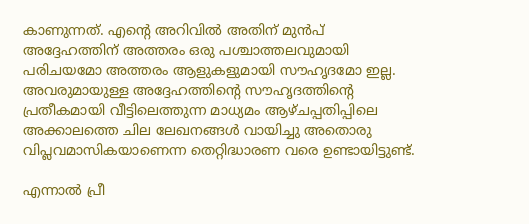കാണുന്നത്. എന്റെ അറിവില്‍ അതിന് മുന്‍പ് അദ്ദേഹത്തിന് അത്തരം ഒരു പശ്ചാത്തലവുമായി പരിചയമോ അത്തരം ആളുകളുമായി സൗഹൃദമോ ഇല്ല. അവരുമായുള്ള അദ്ദേഹത്തിന്റെ സൗഹൃദത്തിന്റെ പ്രതീകമായി വീട്ടിലെത്തുന്ന മാധ്യമം ആഴ്ചപ്പതിപ്പിലെ അക്കാലത്തെ ചില ലേഖനങ്ങള്‍ വായിച്ചു അതൊരു വിപ്ലവമാസികയാണെന്ന തെറ്റിദ്ധാരണ വരെ ഉണ്ടായിട്ടുണ്ട്.

എന്നാല്‍ പ്രീ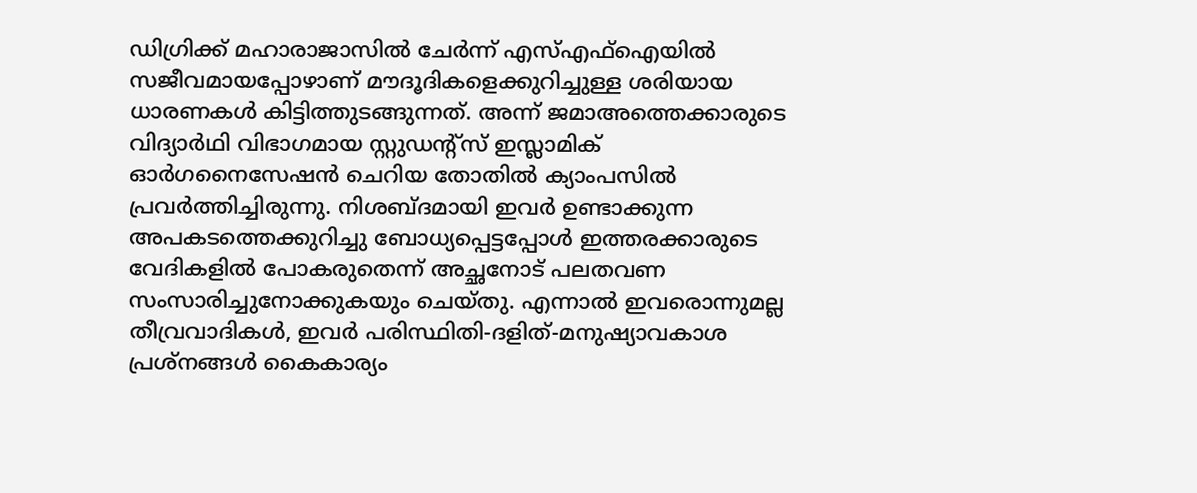ഡിഗ്രിക്ക് മഹാരാജാസില്‍ ചേര്‍ന്ന് എസ്എഫ്ഐയില്‍ സജീവമായപ്പോഴാണ് മൗദൂദികളെക്കുറിച്ചുള്ള ശരിയായ ധാരണകള്‍ കിട്ടിത്തുടങ്ങുന്നത്. അന്ന് ജമാഅത്തെക്കാരുടെ വിദ്യാര്‍ഥി വിഭാഗമായ സ്റ്റുഡന്റ്സ് ഇസ്ലാമിക് ഓര്‍ഗനൈസേഷന്‍ ചെറിയ തോതില്‍ ക്യാംപസില്‍ പ്രവര്‍ത്തിച്ചിരുന്നു. നിശബ്ദമായി ഇവര്‍ ഉണ്ടാക്കുന്ന അപകടത്തെക്കുറിച്ചു ബോധ്യപ്പെട്ടപ്പോള്‍ ഇത്തരക്കാരുടെ വേദികളില്‍ പോകരുതെന്ന് അച്ഛനോട് പലതവണ സംസാരിച്ചുനോക്കുകയും ചെയ്തു. എന്നാല്‍ ഇവരൊന്നുമല്ല തീവ്രവാദികള്‍, ഇവര്‍ പരിസ്ഥിതി-ദളിത്-മനുഷ്യാവകാശ പ്രശ്നങ്ങള്‍ കൈകാര്യം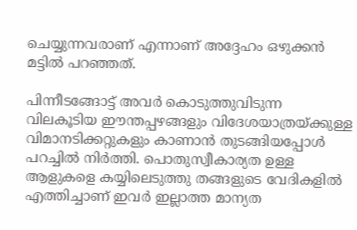ചെയ്യുന്നവരാണ് എന്നാണ് അദ്ദേഹം ഒഴുക്കന്‍ മട്ടില്‍ പറഞ്ഞത്.

പിന്നീടങ്ങോട്ട് അവര്‍ കൊടുത്തുവിടുന്ന വിലകൂടിയ ഈന്തപ്പഴങ്ങളും വിദേശയാത്രയ്‌ക്കുള്ള വിമാനടിക്കറ്റുകളും കാണാന്‍ തുടങ്ങിയപ്പോള്‍ പറച്ചില്‍ നിര്‍ത്തി. പൊതുസ്വീകാര്യത ഉള്ള ആളുകളെ കയ്യിലെടുത്തു തങ്ങളുടെ വേദികളില്‍ എത്തിച്ചാണ് ഇവര്‍ ഇല്ലാത്ത മാന്യത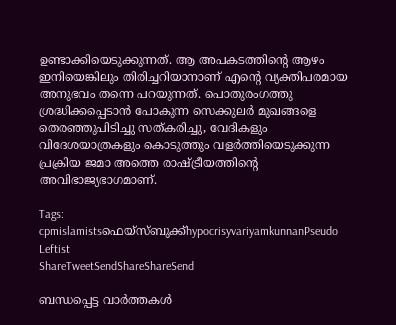ഉണ്ടാക്കിയെടുക്കുന്നത്. ആ അപകടത്തിന്റെ ആഴം ഇനിയെങ്കിലും തിരിച്ചറിയാനാണ് എന്റെ വ്യക്തിപരമായ അനുഭവം തന്നെ പറയുന്നത്. പൊതുരംഗത്തു ശ്രദ്ധിക്കപ്പെടാന്‍ പോകുന്ന സെക്കുലര്‍ മുഖങ്ങളെ തെരഞ്ഞുപിടിച്ചു സത്കരിച്ചു, വേദികളും വിദേശയാത്രകളും കൊടുത്തും വളര്‍ത്തിയെടുക്കുന്ന പ്രക്രിയ ജമാ അത്തെ രാഷ്‌ട്രീയത്തിന്റെ അവിഭാജ്യഭാഗമാണ്.

Tags: cpmislamistsഫെയ്സ്ബുക്ക്hypocrisyvariyamkunnanPseudo Leftist
ShareTweetSendShareShareSend

ബന്ധപ്പെട്ട വാര്‍ത്തകള്‍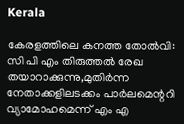Kerala

കേരളത്തിലെ കനത്ത തോല്‍വി: സി പി എം തിരുത്തല്‍ രേഖ തയാറാക്കുന്നു,മുതിര്‍ന്ന നേതാക്കളിലടക്കം പാര്‍ലമെന്ററി വ്യാമോഹമെന്ന് എം എ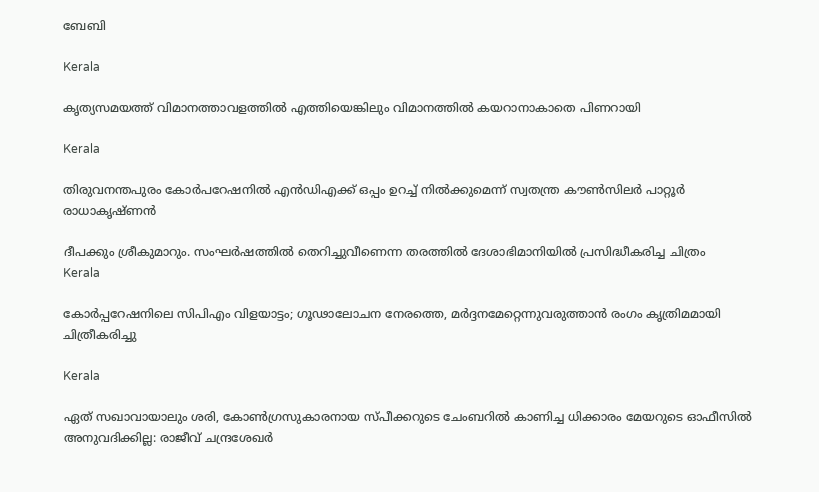ബേബി

Kerala

കൃത്യസമയത്ത് വിമാനത്താവളത്തില്‍ എത്തിയെങ്കിലും വിമാനത്തില്‍ കയറാനാകാതെ പിണറായി

Kerala

തിരുവനന്തപുരം കോര്‍പറേഷനില്‍ എന്‍ഡിഎക്ക് ഒപ്പം ഉറച്ച് നില്‍ക്കുമെന്ന് സ്വതന്ത്ര കൗണ്‍സിലര്‍ പാറ്റൂര്‍ രാധാകൃഷ്ണന്‍

ദീപക്കും ശ്രീകുമാറും. സംഘര്‍ഷത്തില്‍ തെറിച്ചുവീണെന്ന തരത്തില്‍ ദേശാഭിമാനിയില്‍ പ്രസിദ്ധീകരിച്ച ചിത്രം
Kerala

കോര്‍പ്പറേഷനിലെ സിപിഎം വിളയാട്ടം; ഗൂഢാലോചന നേരത്തെ, മര്‍ദ്ദനമേറ്റെന്നുവരുത്താന്‍ രംഗം കൃത്രിമമായി ചിത്രീകരിച്ചു

Kerala

ഏത് സഖാവായാലും ശരി, കോൺഗ്രസുകാരനായ സ്പീക്കറുടെ ചേംബറിൽ കാണിച്ച ധിക്കാരം മേയറുടെ ഓഫീസിൽ അനുവദിക്കില്ല: രാജീവ് ചന്ദ്രശേഖർ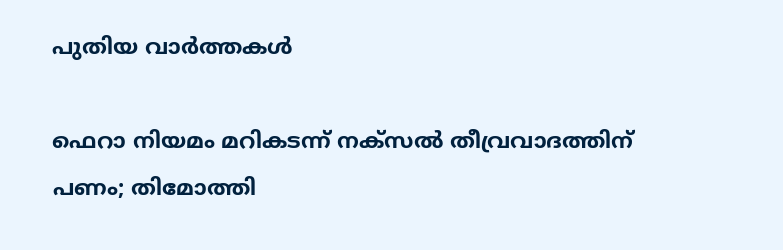പുതിയ വാര്‍ത്തകള്‍

ഫെറാ നിയമം മറികടന്ന് നക്‌സല്‍ തീവ്രവാദത്തിന് പണം; തിമോത്തി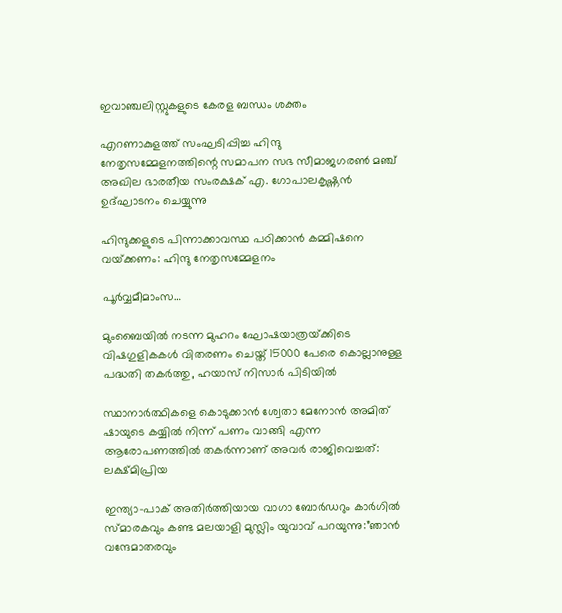ഇവാഞ്ചലിസ്റ്റുകളുടെ കേരള ബന്ധം ശക്തം

എറണാകുളത്ത് സംഘടിപ്പിച്ച ഹിന്ദു നേതൃസമ്മേളനത്തിന്റെ സമാപന സഭ സീമാജഗരണ്‍ മഞ്ച് അഖില ഭാരതീയ സംരക്ഷക് എ. ഗോപാലകൃഷ്ണന്‍ ഉദ്ഘാടനം ചെയ്യുന്നു

ഹിന്ദുക്കളുടെ പിന്നാക്കാവസ്ഥ പഠിക്കാന്‍ കമ്മിഷനെ വയ്‌ക്കണം: ഹിന്ദു നേതൃസമ്മേളനം

പൂര്‍വ്വമീമാംസ…

മുംബൈയിൽ നടന്ന മുഹറം ഘോഷയാത്രയ്‌ക്കിടെ വിഷഗുളികകള്‍ വിതരണം ചെയ്ത് 15000 പേരെ കൊല്ലാനുള്ള പദ്ധതി തകര്‍ത്തു, ഹയാസ് നിസാര്‍ പിടിയില്‍

സ്ഥാനാർത്ഥികളെ കൊടുക്കാൻ ശ്വേതാ മേനോൻ അമിത് ഷായുടെ കയ്യിൽ നിന്ന് പണം വാങ്ങി എന്ന ആരോപണത്തില്‍ തകര്‍ന്നാണ് അവര്‍ രാജിവെച്ചത്: ലക്ഷ്മിപ്രിയ

ഇന്ത്യാ-പാക് അതിര്‍ത്തിയായ വാഗാ ബോര്‍ഡറും കാര്‍ഗില്‍ സ്മാരകവും കണ്ട മലയാളി മുസ്ലിം യുവാവ് പറയുന്നു:”ഞാന്‍ വന്ദേമാതരവും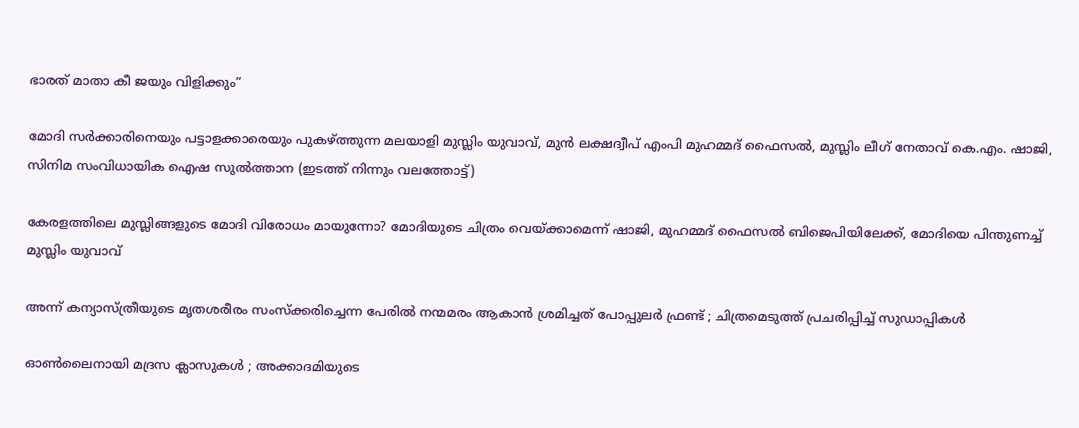ഭാരത് മാതാ കീ ജയും വിളിക്കും”

മോദി സര്‍ക്കാരിനെയും പട്ടാളക്കാരെയും പുകഴ്ത്തുന്ന മലയാളി മുസ്ലിം യുവാവ്, മുന്‍ ലക്ഷദ്വീപ് എംപി മുഹമ്മദ് ഫൈസല്‍, മുസ്ലിം ലീഗ് നേതാവ് കെ.എം. ഷാജി, സിനിമ സംവിധായിക ഐഷ സുല്‍ത്താന (ഇടത്ത് നിന്നും വലത്തോട്ട്)

കേരളത്തിലെ മുസ്ലിങ്ങളുടെ മോദി വിരോധം മായുന്നോ? മോദിയുടെ ചിത്രം വെയ്‌ക്കാമെന്ന് ഷാജി, മുഹമ്മദ് ഫൈസല്‍ ബിജെപിയിലേക്ക്, മോദിയെ പിന്തുണച്ച് മുസ്ലിം യുവാവ്

അന്ന് കന്യാസ്ത്രീയുടെ മൃതശരീരം സംസ്ക്കരിച്ചെന്ന പേരിൽ നന്മമരം ആകാൻ ശ്രമിച്ചത് പോപ്പുലർ ഫ്രണ്ട് ; ചിത്രമെടുത്ത് പ്രചരിപ്പിച്ച് സുഡാപ്പികൾ

ഓൺലൈനായി മദ്രസ ക്ലാസുകൾ ; അക്കാദമിയുടെ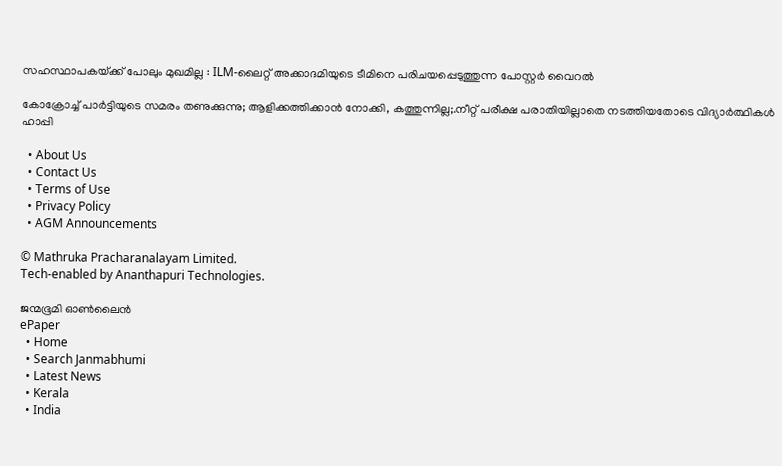സഹസ്ഥാപകയ്‌ക്ക് പോലും മുഖമില്ല : ILM-ലൈറ്റ് അക്കാദമിയുടെ ടീമിനെ പരിചയപ്പെടുത്തുന്ന പോസ്റ്റർ വൈറൽ

കോക്രോച്ച് പാര്‍ട്ടിയുടെ സമരം തണുക്കുന്നു; ആളിക്കത്തിക്കാന്‍ നോക്കി, കത്തുന്നില്ല;.നീറ്റ് പരീക്ഷ പരാതിയില്ലാതെ നടത്തിയതോടെ വിദ്യാര്‍ത്ഥികള്‍ ഹാപ്പി

  • About Us
  • Contact Us
  • Terms of Use
  • Privacy Policy
  • AGM Announcements

© Mathruka Pracharanalayam Limited.
Tech-enabled by Ananthapuri Technologies.

ജന്മഭൂമി ഓണ്‍ലൈന്‍
ePaper
  • Home
  • Search Janmabhumi
  • Latest News
  • Kerala
  • India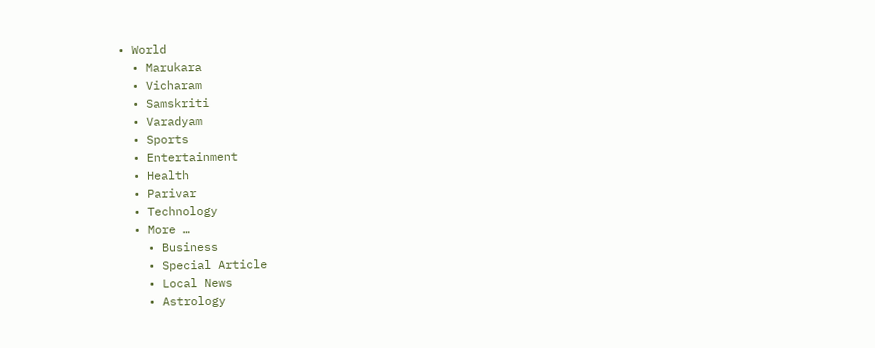• World
  • Marukara
  • Vicharam
  • Samskriti
  • Varadyam
  • Sports
  • Entertainment
  • Health
  • Parivar
  • Technology
  • More …
    • Business
    • Special Article
    • Local News
    • Astrology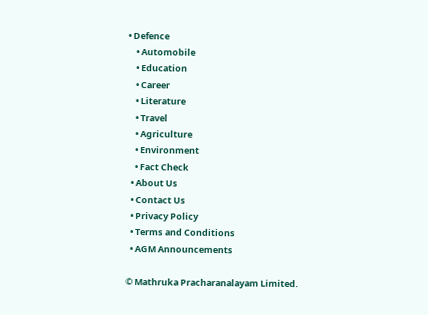• Defence
    • Automobile
    • Education
    • Career
    • Literature
    • Travel
    • Agriculture
    • Environment
    • Fact Check
  • About Us
  • Contact Us
  • Privacy Policy
  • Terms and Conditions
  • AGM Announcements

© Mathruka Pracharanalayam Limited.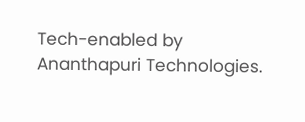Tech-enabled by Ananthapuri Technologies.